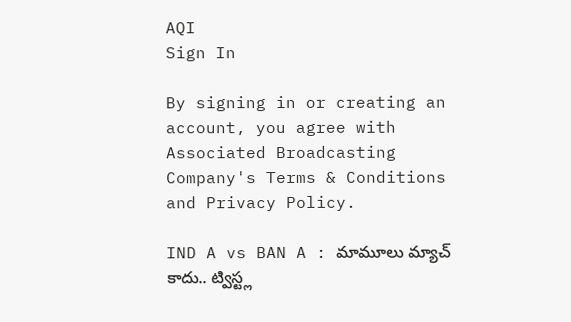AQI
Sign In

By signing in or creating an account, you agree with Associated Broadcasting Company's Terms & Conditions and Privacy Policy.

IND A vs BAN A : మామూలు మ్యాచ్ కాదు.. ట్విస్ట్ల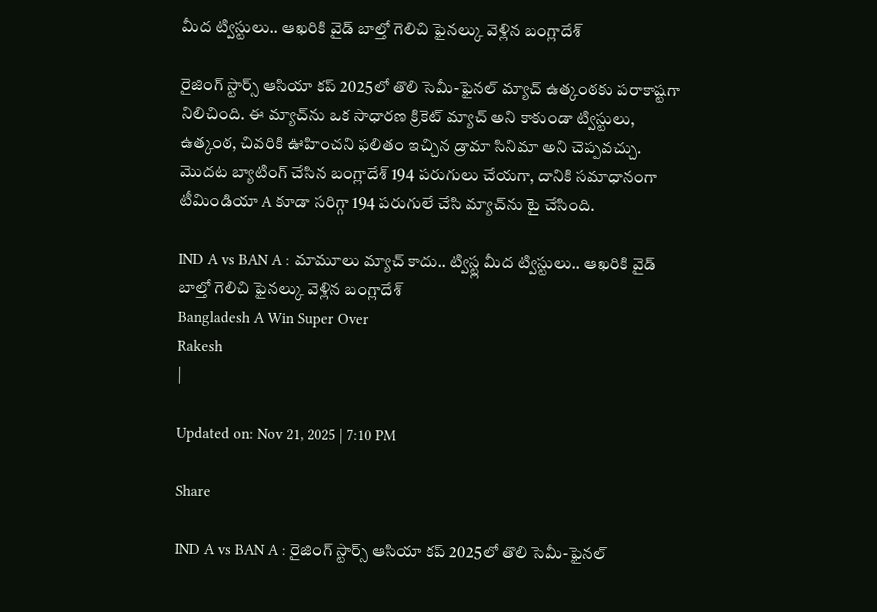మీద ట్విస్టులు.. ఆఖరికి వైడ్ బాల్తో గెలిచి ఫైనల్కు వెళ్లిన బంగ్లాదేశ్

రైజింగ్ స్టార్స్ ఆసియా కప్ 2025లో తొలి సెమీ-ఫైనల్ మ్యాచ్ ఉత్కంఠకు పరాకాష్టగా నిలిచింది. ఈ మ్యాచ్‌ను ఒక సాధారణ క్రికెట్ మ్యాచ్ అని కాకుండా ట్విస్టులు, ఉత్కంఠ, చివరికి ఊహించని ఫలితం ఇచ్చిన డ్రామా సినిమా అని చెప్పవచ్చు. మొదట బ్యాటింగ్ చేసిన బంగ్లాదేశ్ 194 పరుగులు చేయగా, దానికి సమాధానంగా టీమిండియా A కూడా సరిగ్గా 194 పరుగులే చేసి మ్యాచ్‌ను టై చేసింది.

IND A vs BAN A : మామూలు మ్యాచ్ కాదు.. ట్విస్ట్ల మీద ట్విస్టులు.. ఆఖరికి వైడ్ బాల్తో గెలిచి ఫైనల్కు వెళ్లిన బంగ్లాదేశ్
Bangladesh A Win Super Over
Rakesh
|

Updated on: Nov 21, 2025 | 7:10 PM

Share

IND A vs BAN A : రైజింగ్ స్టార్స్ ఆసియా కప్ 2025లో తొలి సెమీ-ఫైనల్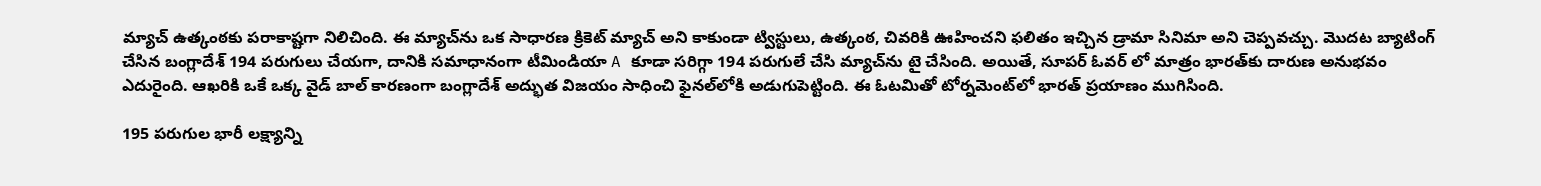మ్యాచ్ ఉత్కంఠకు పరాకాష్టగా నిలిచింది. ఈ మ్యాచ్‌ను ఒక సాధారణ క్రికెట్ మ్యాచ్ అని కాకుండా ట్విస్టులు, ఉత్కంఠ, చివరికి ఊహించని ఫలితం ఇచ్చిన డ్రామా సినిమా అని చెప్పవచ్చు. మొదట బ్యాటింగ్ చేసిన బంగ్లాదేశ్ 194 పరుగులు చేయగా, దానికి సమాధానంగా టీమిండియా A కూడా సరిగ్గా 194 పరుగులే చేసి మ్యాచ్‌ను టై చేసింది. అయితే, సూపర్ ఓవర్ లో మాత్రం భారత్‌కు దారుణ అనుభవం ఎదురైంది. ఆఖరికి ఒకే ఒక్క వైడ్ బాల్ కారణంగా బంగ్లాదేశ్ అద్భుత విజయం సాధించి ఫైనల్‌లోకి అడుగుపెట్టింది. ఈ ఓటమితో టోర్నమెంట్‌లో భారత్ ప్రయాణం ముగిసింది.

195 పరుగుల భారీ లక్ష్యాన్ని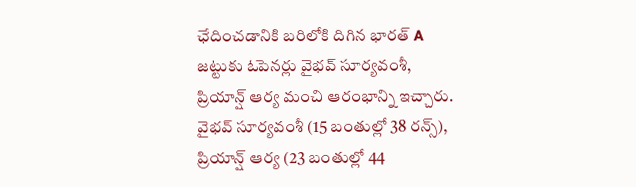ఛేదించడానికి బరిలోకి దిగిన భారత్ A జట్టుకు ఓపెనర్లు వైభవ్ సూర్యవంశీ, ప్రియాన్ష్ ఆర్య మంచి ఆరంభాన్ని ఇచ్చారు. వైభవ్ సూర్యవంశీ (15 బంతుల్లో 38 రన్స్), ప్రియాన్ష్ ఆర్య (23 బంతుల్లో 44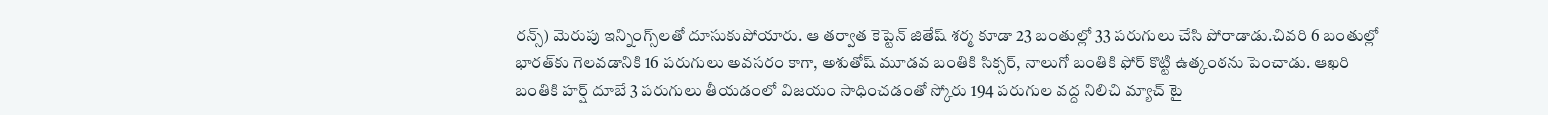రన్స్) మెరుపు ఇన్నింగ్స్‌లతో దూసుకుపోయారు. ఆ తర్వాత కెప్టెన్ జితేష్ శర్మ కూడా 23 బంతుల్లో 33 పరుగులు చేసి పోరాడాడు.చివరి 6 బంతుల్లో భారత్‌కు గెలవడానికి 16 పరుగులు అవసరం కాగా, అశుతోష్ మూడవ బంతికి సిక్సర్, నాలుగో బంతికి ఫోర్ కొట్టి ఉత్కంఠను పెంచాడు. ఆఖరి బంతికి హర్ష్ దూబే 3 పరుగులు తీయడంలో విజయం సాధించడంతో స్కోరు 194 పరుగుల వద్ద నిలిచి మ్యాచ్ టై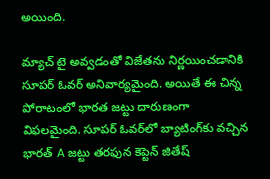అయింది.

మ్యాచ్ టై అవ్వడంతో విజేతను నిర్ణయించడానికి సూపర్ ఓవర్ అనివార్యమైంది. అయితే ఈ చిన్న పోరాటంలో భారత జట్టు దారుణంగా విఫలమైంది. సూపర్ ఓవర్‌లో బ్యాటింగ్‌కు వచ్చిన భారత్ A జట్టు తరఫున కెప్టెన్ జితేష్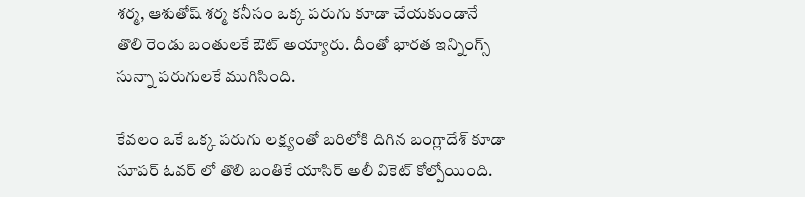శర్మ, ఆశుతోష్ శర్మ కనీసం ఒక్క పరుగు కూడా చేయకుండానే తొలి రెండు బంతులకే ఔట్ అయ్యారు. దీంతో భారత ఇన్నింగ్స్ సున్నా పరుగులకే ముగిసింది.

కేవలం ఒకే ఒక్క పరుగు లక్ష్యంతో బరిలోకి దిగిన బంగ్లాదేశ్‌ కూడా సూపర్ ఓవర్ లో తొలి బంతికే యాసిర్ అలీ వికెట్ కోల్పోయింది.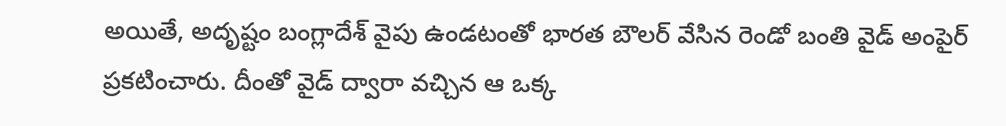అయితే, అదృష్టం బంగ్లాదేశ్ వైపు ఉండటంతో భారత బౌలర్ వేసిన రెండో బంతి వైడ్ అంపైర్ ప్రకటించారు. దీంతో వైడ్ ద్వారా వచ్చిన ఆ ఒక్క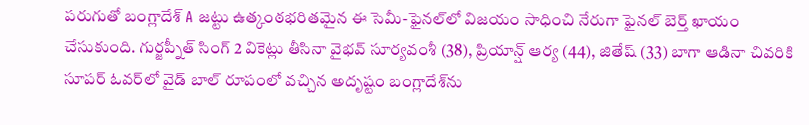పరుగుతో బంగ్లాదేశ్ A జట్టు ఉత్కంఠభరితమైన ఈ సెమీ-ఫైనల్‌లో విజయం సాధించి నేరుగా ఫైనల్ బెర్త్ ఖాయం చేసుకుంది. గుర్జప్నీత్ సింగ్ 2 వికెట్లు తీసినా వైభవ్ సూర్యవంశీ (38), ప్రియాన్ష్ ఆర్య (44), జితేష్ (33) బాగా ఆడినా చివరికి సూపర్ ఓవర్‌లో వైడ్ బాల్ రూపంలో వచ్చిన అదృష్టం బంగ్లాదేశ్‌ను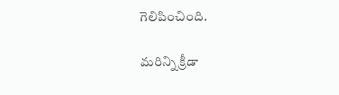గెలిపించింది.

మరిన్ని క్రీడా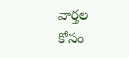వార్తల కోసం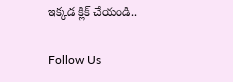ఇక్కడ క్లిక్ చేయండి..

Follow Us